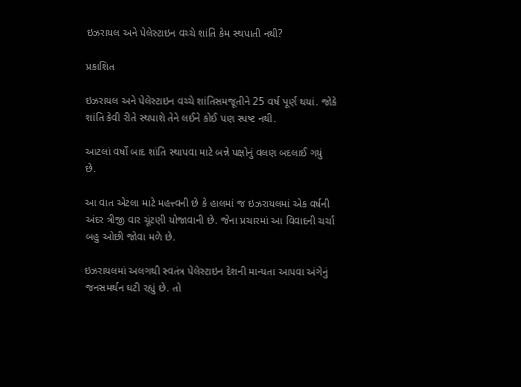ઇઝરાયલ અને પેલેસ્ટાઇન વચ્ચે શાંતિ કેમ સ્થપાતી નથી?

પ્રકાશિત

ઇઝરાયલ અને પેલેસ્ટાઇન વચ્ચે શાંતિસમજૂતીને 25 વર્ષ પૂર્ણ થયાં. જોકે શાંતિ કેવી રીતે સ્થપાશે તેને લઈને કોઈ પણ સ્પષ્ટ નથી.

આટલાં વર્ષો બાદ શાંતિ સ્થાપવા માટે બન્ને પક્ષોનું વલણ બદલાઈ ગયું છે.

આ વાત એટલા માટે મહત્ત્વની છે કે હાલમાં જ ઇઝરાયલમાં એક વર્ષની અંદર ત્રીજી વાર ચૂંટણી યોજાવાની છે. જેના પ્રચારમાં આ વિવાદની ચર્ચા બહુ ઓછી જોવા મળે છે.

ઇઝરાયલમાં અલગથી સ્વતંત્ર પેલેસ્ટાઇન દેશની માન્યતા આપવા અંગેનું જનસમર્થન ઘટી રહ્યું છે. તો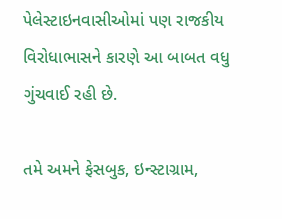પેલેસ્ટાઇનવાસીઓમાં પણ રાજકીય વિરોધાભાસને કારણે આ બાબત વધુ ગુંચવાઈ રહી છે.

તમે અમને ફેસબુક, ઇન્સ્ટાગ્રામ,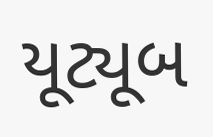યૂટ્યૂબ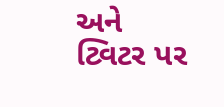અને ટ્વિટર પર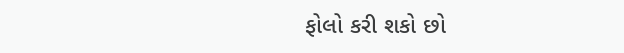ફોલો કરી શકો છો